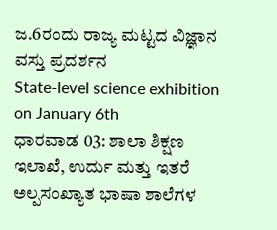ಜ.6ರಂದು ರಾಜ್ಯ ಮಟ್ಟದ ವಿಜ್ಞಾನ ವಸ್ತು ಪ್ರದರ್ಶನ
State-level science exhibition on January 6th
ಧಾರವಾಡ 03: ಶಾಲಾ ಶಿಕ್ಷಣ ಇಲಾಖೆ, ಉರ್ದು ಮತ್ತು ಇತರೆ ಅಲ್ಪಸಂಖ್ಯಾತ ಭಾಷಾ ಶಾಲೆಗಳ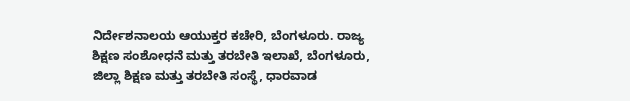ನಿರ್ದೇಶನಾಲಯ ಆಯುಕ್ತರ ಕಚೇರಿ, ಬೆಂಗಳೂರು. ರಾಜ್ಯ ಶಿಕ್ಷಣ ಸಂಶೋಧನೆ ಮತ್ತು ತರಬೇತಿ ಇಲಾಖೆ, ಬೆಂಗಳೂರು, ಜಿಲ್ಲಾ ಶಿಕ್ಷಣ ಮತ್ತು ತರಬೇತಿ ಸಂಸ್ಥೆ, ಧಾರವಾಡ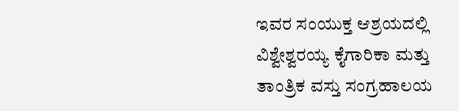ಇವರ ಸಂಯುಕ್ತ ಆಶ್ರಯದಲ್ಲಿ ವಿಶ್ವೇಶ್ವರಯ್ಯ ಕೈಗಾರಿಕಾ ಮತ್ತು ತಾಂತ್ರಿಕ ವಸ್ತು ಸಂಗ್ರಹಾಲಯ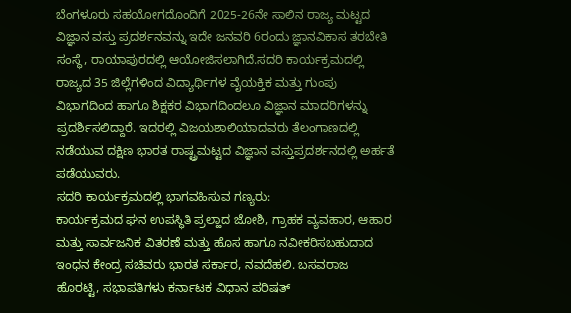ಬೆಂಗಳೂರು ಸಹಯೋಗದೊಂದಿಗೆ 2025-26ನೇ ಸಾಲಿನ ರಾಜ್ಯ ಮಟ್ಟದ ವಿಜ್ಞಾನ ವಸ್ತು ಪ್ರದರ್ಶನವನ್ನು ಇದೇ ಜನವರಿ 6ರಂದು ಜ್ಞಾನವಿಕಾಸ ತರಬೇತಿ ಸಂಸ್ಥೆ, ರಾಯಾಪುರದಲ್ಲಿ ಆಯೋಜಿಸಲಾಗಿದೆ.ಸದರಿ ಕಾರ್ಯಕ್ರಮದಲ್ಲಿ ರಾಜ್ಯದ 35 ಜಿಲ್ಲೆಗಳಿಂದ ವಿದ್ಯಾರ್ಥಿಗಳ ವೈಯಕ್ತಿಕ ಮತ್ತು ಗುಂಪು ವಿಭಾಗದಿಂದ ಹಾಗೂ ಶಿಕ್ಷಕರ ವಿಭಾಗದಿಂದಲೂ ವಿಜ್ಞಾನ ಮಾದರಿಗಳನ್ನು ಪ್ರದರ್ಶಿಸಲಿದ್ದಾರೆ. ಇದರಲ್ಲಿ ವಿಜಯಶಾಲಿಯಾದವರು ತೆಲಂಗಾಣದಲ್ಲಿ ನಡೆಯುವ ದಕ್ಷಿಣ ಭಾರತ ರಾಷ್ಟ್ರಮಟ್ಟದ ವಿಜ್ಞಾನ ವಸ್ತುಪ್ರದರ್ಶನದಲ್ಲಿ ಅರ್ಹತೆ ಪಡೆಯುವರು.
ಸದರಿ ಕಾರ್ಯಕ್ರಮದಲ್ಲಿ ಭಾಗವಹಿಸುವ ಗಣ್ಯರು:
ಕಾರ್ಯಕ್ರಮದ ಘನ ಉಪಸ್ಥಿತಿ ಪ್ರಲ್ಹಾದ ಜೋಶಿ, ಗ್ರಾಹಕ ವ್ಯವಹಾರ, ಆಹಾರ ಮತ್ತು ಸಾರ್ವಜನಿಕ ವಿತರಣೆ ಮತ್ತು ಹೊಸ ಹಾಗೂ ನವೀಕರಿಸಬಹುದಾದ ಇಂಧನ ಕೇಂದ್ರ ಸಚಿವರು ಭಾರತ ಸರ್ಕಾರ, ನವದೆಹಲಿ. ಬಸವರಾಜ ಹೊರಟ್ಟಿ, ಸಭಾಪತಿಗಳು ಕರ್ನಾಟಕ ವಿಧಾನ ಪರಿಷತ್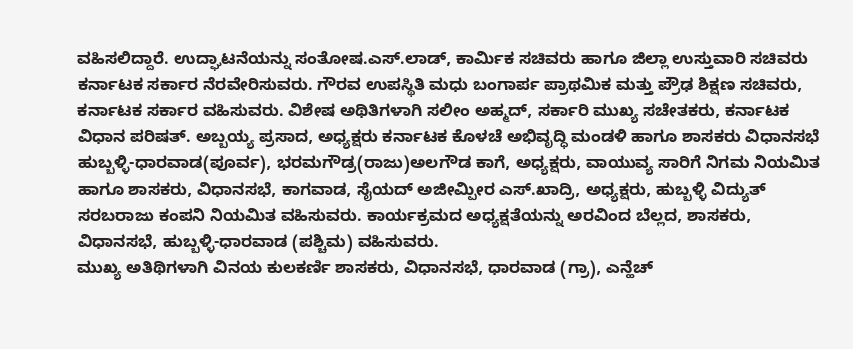ವಹಿಸಲಿದ್ದಾರೆ. ಉದ್ಘಾಟನೆಯನ್ನು ಸಂತೋಷ.ಎಸ್.ಲಾಡ್, ಕಾರ್ಮಿಕ ಸಚಿವರು ಹಾಗೂ ಜಿಲ್ಲಾ ಉಸ್ತುವಾರಿ ಸಚಿವರು ಕರ್ನಾಟಕ ಸರ್ಕಾರ ನೆರವೇರಿಸುವರು. ಗೌರವ ಉಪಸ್ಥಿತಿ ಮಧು ಬಂಗಾರ್ಪ ಪ್ರಾಥಮಿಕ ಮತ್ತು ಪ್ರೌಢ ಶಿಕ್ಷಣ ಸಚಿವರು, ಕರ್ನಾಟಕ ಸರ್ಕಾರ ವಹಿಸುವರು. ವಿಶೇಷ ಅಥಿತಿಗಳಾಗಿ ಸಲೀಂ ಅಹ್ಮದ್, ಸರ್ಕಾರಿ ಮುಖ್ಯ ಸಚೇತಕರು, ಕರ್ನಾಟಕ ವಿಧಾನ ಪರಿಷತ್. ಅಬ್ಬಯ್ಯ ಪ್ರಸಾದ, ಅಧ್ಯಕ್ಷರು ಕರ್ನಾಟಕ ಕೊಳಚೆ ಅಭಿವೃದ್ಧಿ ಮಂಡಳಿ ಹಾಗೂ ಶಾಸಕರು ವಿಧಾನಸಭೆ ಹುಬ್ಬಳ್ಳಿ-ಧಾರವಾಡ(ಪೂರ್ವ), ಭರಮಗೌಡ್ರ(ರಾಜು)ಅಲಗೌಡ ಕಾಗೆ, ಅಧ್ಯಕ್ಷರು, ವಾಯುವ್ಯ ಸಾರಿಗೆ ನಿಗಮ ನಿಯಮಿತ ಹಾಗೂ ಶಾಸಕರು, ವಿಧಾನಸಭೆ, ಕಾಗವಾಡ, ಸೈಯದ್ ಅಜೀಮ್ಪೀರ ಎಸ್.ಖಾದ್ರಿ, ಅಧ್ಯಕ್ಷರು, ಹುಬ್ಬಳ್ಳಿ ವಿದ್ಯುತ್ ಸರಬರಾಜು ಕಂಪನಿ ನಿಯಮಿತ ವಹಿಸುವರು. ಕಾರ್ಯಕ್ರಮದ ಅಧ್ಯಕ್ಷತೆಯನ್ನು ಅರವಿಂದ ಬೆಲ್ಲದ, ಶಾಸಕರು, ವಿಧಾನಸಭೆ, ಹುಬ್ಬಳ್ಳಿ-ಧಾರವಾಡ (ಪಶ್ಚಿಮ) ವಹಿಸುವರು.
ಮುಖ್ಯ ಅತಿಥಿಗಳಾಗಿ ವಿನಯ ಕುಲಕರ್ಣಿ ಶಾಸಕರು, ವಿಧಾನಸಭೆ, ಧಾರವಾಡ (ಗ್ರಾ), ಎನ್ಹೆಚ್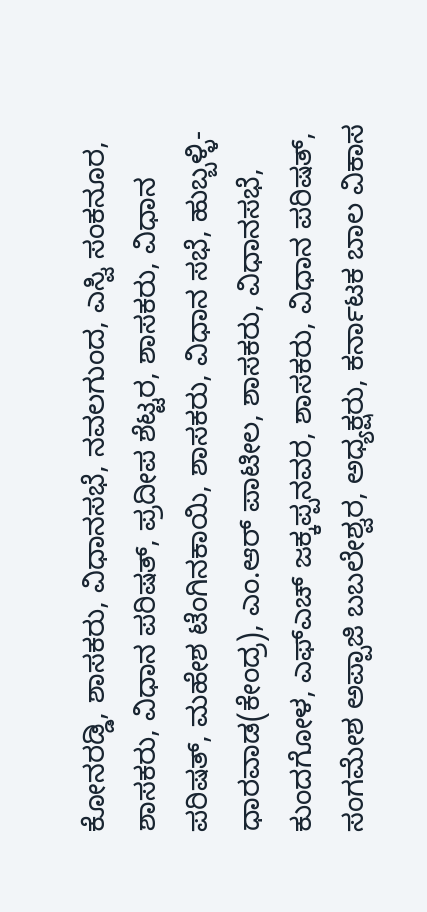ಕೋನರಡ್ಡಿ, ಶಾಸಕರು, ವಿಧಾನಸಭೆ, ನವಲಗುಂದ, ಎಸ್ವಿ ಸಂಕನೂರ, ಶಾಸಕರು, ವಿಧಾನ ಪರಿಷತ್, ಪ್ರದೀಪ ಶೆಟ್ಟರ, ಶಾಸಕರು, ವಿಧಾನ ಪರಿಷತ್, ಮಹೇಶ ಟೆಂಗಿನಕಾಯಿ, ಶಾಸಕರು, ವಿಧಾನ ಸಭೆ, ಹುಬ್ಬಳ್ಳಿ-ಧಾರವಾಡ(ಕೇಂದ್ರ), ಎಂ.ಆರ್ ಪಾಟೀಲ, ಶಾಸಕರು, ವಿಧಾನಸಭೆ, ಕುಂದಗೋಳ, ಎಫ್ಎಚ್ ಜಕ್ಕಪ್ಪನವರ, ಶಾಸಕರು, ವಿಧಾನ ಪರಿಷತ್, ಸಂಗಮೇಶ ಅಪ್ಪಾಜಿ ಬಬಲೇಶ್ವರ, ಅಧ್ಯಕ್ಷರು, ಕರ್ನಾಟಕ ಬಾಲ ವಿಕಾಸ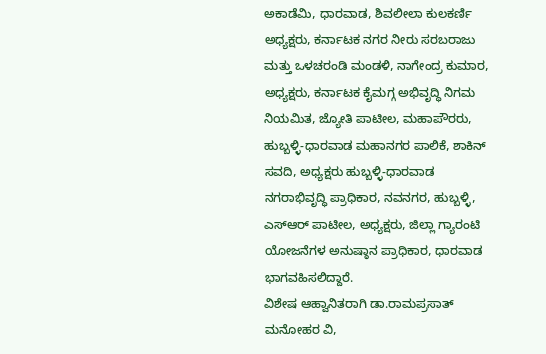ಅಕಾಡೆಮಿ, ಧಾರವಾಡ, ಶಿವಲೀಲಾ ಕುಲಕರ್ಣಿ ಅಧ್ಯಕ್ಷರು, ಕರ್ನಾಟಕ ನಗರ ನೀರು ಸರಬರಾಜು ಮತ್ತು ಒಳಚರಂಡಿ ಮಂಡಳಿ, ನಾಗೇಂದ್ರ ಕುಮಾರ, ಅಧ್ಯಕ್ಷರು, ಕರ್ನಾಟಕ ಕೈಮಗ್ಗ ಅಭಿವೃದ್ಧಿ ನಿಗಮ ನಿಯಮಿತ, ಜ್ಯೋತಿ ಪಾಟೀಲ, ಮಹಾಪೌರರು, ಹುಬ್ಬಳ್ಳಿ-ಧಾರವಾಡ ಮಹಾನಗರ ಪಾಲಿಕೆ, ಶಾಕಿನ್ ಸವದಿ, ಅಧ್ಯಕ್ಷರು ಹುಬ್ಬಳ್ಳಿ-ಧಾರವಾಡ ನಗರಾಭಿವೃದ್ಧಿ ಪ್ರಾಧಿಕಾರ, ನವನಗರ, ಹುಬ್ಬಳ್ಳಿ, ಎಸ್ಆರ್ ಪಾಟೀಲ, ಅಧ್ಯಕ್ಷರು, ಜಿಲ್ಲಾ ಗ್ಯಾರಂಟಿ ಯೋಜನೆಗಳ ಅನುಷ್ಠಾನ ಪ್ರಾಧಿಕಾರ, ಧಾರವಾಡ ಭಾಗವಹಿಸಲಿದ್ದಾರೆ.
ವಿಶೇಷ ಆಹ್ವಾನಿತರಾಗಿ ಡಾ.ರಾಮಪ್ರಸಾತ್ ಮನೋಹರ ವಿ,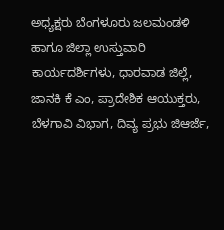ಅಧ್ಯಕ್ಷರು ಬೆಂಗಳೂರು ಜಲಮಂಡಳಿ ಹಾಗೂ ಜಿಲ್ಲಾ ಉಸ್ತುವಾರಿ ಕಾರ್ಯದರ್ಶಿಗಳು, ಧಾರವಾಡ ಜಿಲ್ಲೆ, ಜಾನಕಿ ಕೆ ಎಂ, ಪ್ರಾದೇಶಿಕ ಆಯುಕ್ತರು, ಬೆಳಗಾವಿ ವಿಭಾಗ, ದಿವ್ಯ ಪ್ರಭು ಜಿಆರ್ಜೆ,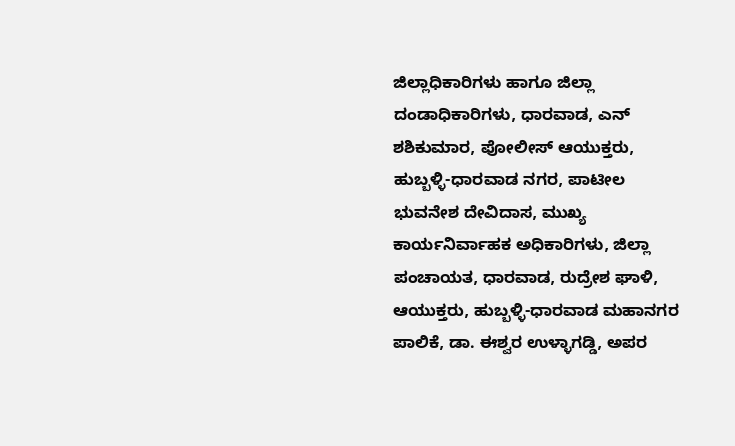ಜಿಲ್ಲಾಧಿಕಾರಿಗಳು ಹಾಗೂ ಜಿಲ್ಲಾ ದಂಡಾಧಿಕಾರಿಗಳು, ಧಾರವಾಡ, ಎನ್ ಶಶಿಕುಮಾರ, ಪೋಲೀಸ್ ಆಯುಕ್ತರು, ಹುಬ್ಬಳ್ಳಿ-ಧಾರವಾಡ ನಗರ, ಪಾಟೀಲ ಭುವನೇಶ ದೇವಿದಾಸ, ಮುಖ್ಯ ಕಾರ್ಯನಿರ್ವಾಹಕ ಅಧಿಕಾರಿಗಳು, ಜಿಲ್ಲಾ ಪಂಚಾಯತ, ಧಾರವಾಡ, ರುದ್ರೇಶ ಘಾಳಿ, ಆಯುಕ್ತರು, ಹುಬ್ಬಳ್ಳಿ-ಧಾರವಾಡ ಮಹಾನಗರ ಪಾಲಿಕೆ, ಡಾ. ಈಶ್ವರ ಉಳ್ಳಾಗಡ್ಡಿ, ಅಪರ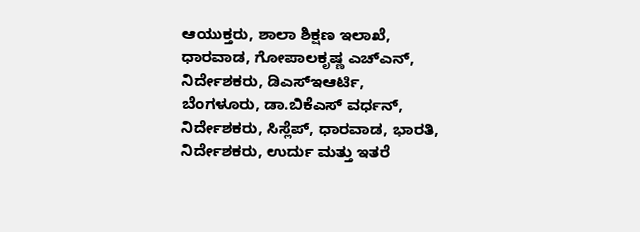ಆಯುಕ್ತರು, ಶಾಲಾ ಶಿಕ್ಷಣ ಇಲಾಖೆ, ಧಾರವಾಡ, ಗೋಪಾಲಕೃಷ್ಣ ಎಚ್ಎನ್, ನಿರ್ದೇಶಕರು, ಡಿಎಸ್ಇಆರ್ಟಿ, ಬೆಂಗಳೂರು, ಡಾ.ಬಿಕೆಎಸ್ ವರ್ಧನ್, ನಿರ್ದೇಶಕರು, ಸಿಸ್ಲೆಪ್, ಧಾರವಾಡ, ಭಾರತಿ, ನಿರ್ದೇಶಕರು, ಉರ್ದು ಮತ್ತು ಇತರೆ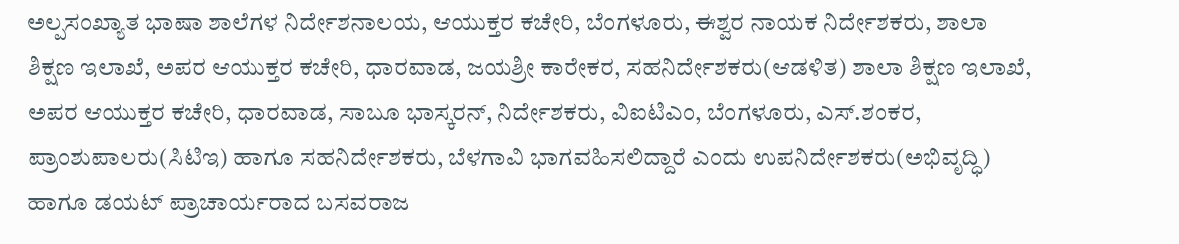ಅಲ್ಪಸಂಖ್ಯಾತ ಭಾಷಾ ಶಾಲೆಗಳ ನಿರ್ದೇಶನಾಲಯ, ಆಯುಕ್ತರ ಕಚೇರಿ, ಬೆಂಗಳೂರು, ಈಶ್ವರ ನಾಯಕ ನಿರ್ದೇಶಕರು, ಶಾಲಾ ಶಿಕ್ಷಣ ಇಲಾಖೆ, ಅಪರ ಆಯುಕ್ತರ ಕಚೇರಿ, ಧಾರವಾಡ, ಜಯಶ್ರೀ ಕಾರೇಕರ, ಸಹನಿರ್ದೇಶಕರು(ಆಡಳಿತ) ಶಾಲಾ ಶಿಕ್ಷಣ ಇಲಾಖೆ, ಅಪರ ಆಯುಕ್ತರ ಕಚೇರಿ, ಧಾರವಾಡ, ಸಾಬೂ ಭಾಸ್ಕರನ್, ನಿರ್ದೇಶಕರು, ವಿಐಟಿಎಂ, ಬೆಂಗಳೂರು, ಎಸ್.ಶಂಕರ, ಪ್ರಾಂಶುಪಾಲರು(ಸಿಟಿಇ) ಹಾಗೂ ಸಹನಿರ್ದೇಶಕರು, ಬೆಳಗಾವಿ ಭಾಗವಹಿಸಲಿದ್ದಾರೆ ಎಂದು ಉಪನಿರ್ದೇಶಕರು(ಅಭಿವೃದ್ಧಿ) ಹಾಗೂ ಡಯಟ್ ಪ್ರಾಚಾರ್ಯರಾದ ಬಸವರಾಜ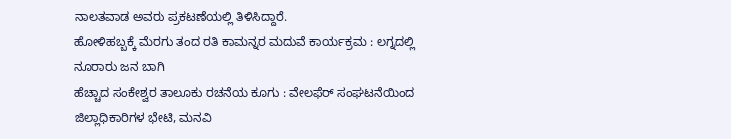ನಾಲತವಾಡ ಅವರು ಪ್ರಕಟಣೆಯಲ್ಲಿ ತಿಳಿಸಿದ್ದಾರೆ.
ಹೋಳಿಹಬ್ಬಕ್ಕೆ ಮೆರಗು ತಂದ ರತಿ ಕಾಮನ್ನರ ಮದುವೆ ಕಾರ್ಯಕ್ರಮ : ಲಗ್ನದಲ್ಲಿ ನೂರಾರು ಜನ ಬಾಗಿ
ಹೆಚ್ಚಾದ ಸಂಕೇಶ್ವರ ತಾಲೂಕು ರಚನೆಯ ಕೂಗು : ವೇಲಫೆರ್ ಸಂಘಟನೆಯಿಂದ ಜಿಲ್ಲಾಧಿಕಾರಿಗಳ ಭೇಟಿ, ಮನವಿ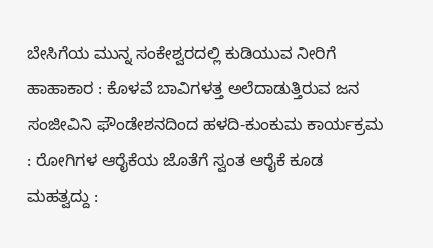ಬೇಸಿಗೆಯ ಮುನ್ನ ಸಂಕೇಶ್ವರದಲ್ಲಿ ಕುಡಿಯುವ ನೀರಿಗೆ ಹಾಹಾಕಾರ : ಕೊಳವೆ ಬಾವಿಗಳತ್ತ ಅಲೆದಾಡುತ್ತಿರುವ ಜನ
ಸಂಜೀವಿನಿ ಫೌಂಡೇಶನದಿಂದ ಹಳದಿ-ಕುಂಕುಮ ಕಾರ್ಯಕ್ರಮ : ರೋಗಿಗಳ ಆರೈಕೆಯ ಜೊತೆಗೆ ಸ್ವಂತ ಆರೈಕೆ ಕೂಡ ಮಹತ್ವದ್ದು :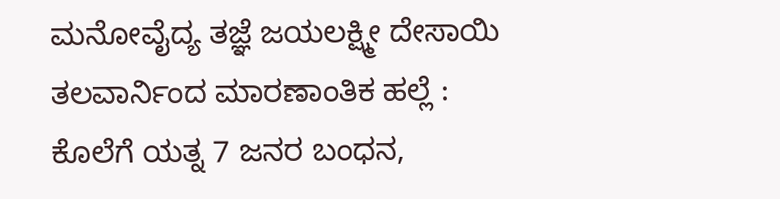ಮನೋವೈದ್ಯ ತಜ್ಞೆ ಜಯಲಕ್ಷ್ಮೀ ದೇಸಾಯಿ
ತಲವಾರ್ನಿಂದ ಮಾರಣಾಂತಿಕ ಹಲ್ಲೆ : ಕೊಲೆಗೆ ಯತ್ನ 7 ಜನರ ಬಂಧನ,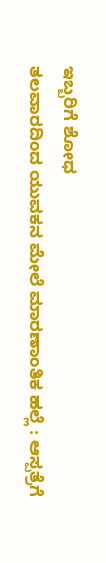ಇಬ್ಬರಿಗೆ ಶೋಧ
ತಲವಾರದಿಂದ ಯುವಕನ ಮೇಲೆ ಮಾರಣಾಂತಿಕ ಹಲ್ಲೆ : ಆಸ್ಪತ್ರೆಗೆ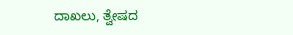ದಾಖಲು, ತ್ವೇಷದ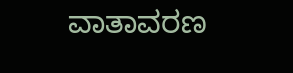ವಾತಾವರಣ